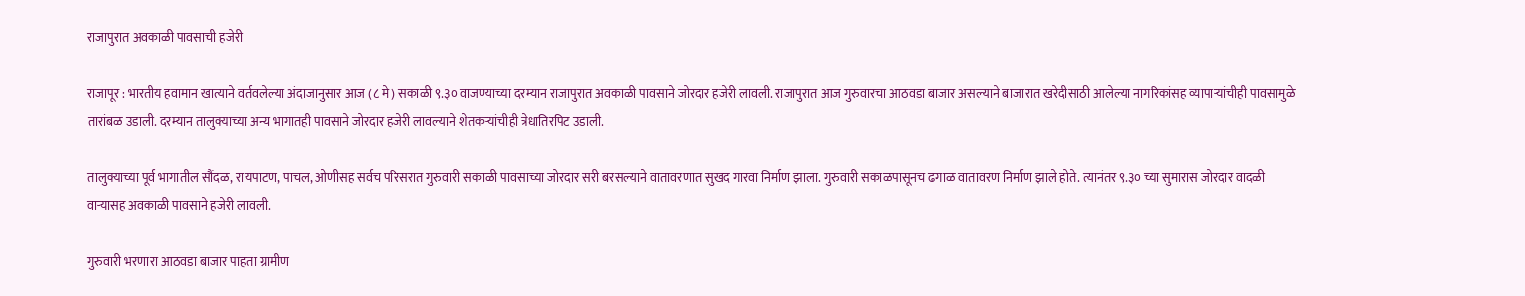राजापुरात अवकाळी पावसाची हजेरी

राजापूर : भारतीय हवामान खात्याने वर्तवलेल्या अंदाजानुसार आज (८ मे) सकाळी ९.३० वाजण्याच्या दरम्यान राजापुरात अवकाळी पावसाने जोरदार हजेरी लावली. राजापुरात आज गुरुवारचा आठवडा बाजार असल्याने बाजारात खरेदीसाठी आलेल्या नागरिकांसह व्यापाऱ्यांचीही पावसामुळे तारांबळ उडाली. दरम्यान तालुक्याच्या अन्य भागातही पावसाने जोरदार हजेरी लावल्याने शेतकऱ्यांचीही त्रेधातिरपिट उडाली.

तालुक्याच्या पूर्व भागातील सौंदळ, रायपाटण, पाचल, ओणीसह सर्वच परिसरात गुरुवारी सकाळी पावसाच्या जोरदार सरी बरसल्याने वातावरणात सुखद गारवा निर्माण झाला. गुरुवारी सकाळपासूनच ढगाळ वातावरण निर्माण झाले होते. त्यानंतर ९.३० च्या सुमारास जोरदार वादळी वाऱ्यासह अवकाळी पावसाने हजेरी लावली.

गुरुवारी भरणारा आठवडा बाजार पाहता ग्रामीण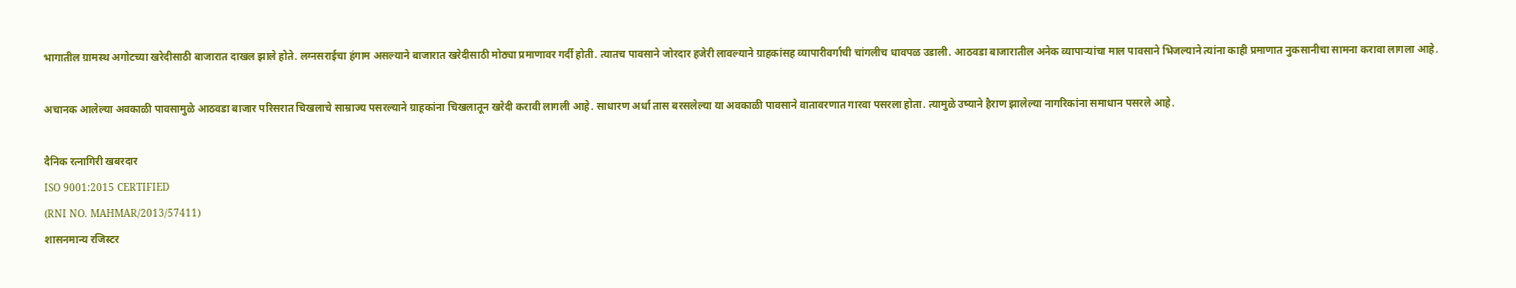भागातील ग्रामस्थ अगोटच्या खरेदीसाठी बाजारात दाखल झाले होते. लग्नसराईचा हंगाम असल्याने बाजारात खरेदीसाठी मोठ्या प्रमाणावर गर्दी होती. त्यातच पावसाने जोरदार हजेरी लावल्याने ग्राहकांसह व्यापारीवर्गाची चांगलीच धावपळ उडाली. आठवडा बाजारातील अनेक व्यापाऱ्यांचा माल पावसाने भिजल्याने त्यांना काही प्रमाणात नुकसानीचा सामना करावा लागला आहे.

अचानक आलेल्या अवकाळी पावसामुळे आठवडा बाजार परिसरात चिखलाचे साम्राज्य पसरल्याने ग्राहकांना चिखलातून खरेदी करावी लागली आहे. साधारण अर्धा तास बरसलेल्या या अवकाळी पावसाने वातावरणात गारवा पसरला होता. त्यामुळे उष्याने हैराण झालेल्या नागरिकांना समाधान पसरले आहे.

दैनिक रत्नागिरी खबरदार
ISO 9001:2015 CERTIFIED
(RNI NO. MAHMAR/2013/57411)
शासनमान्य रजिस्टर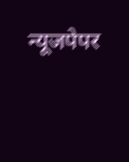न्यूजपेपर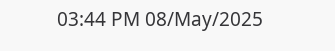03:44 PM 08/May/2025